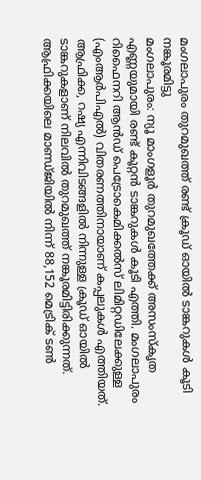മംഗലാപുരം തുറമുഖത്ത് രണ്ട് ക്രൂഡ് ഓയിൽ ടാങ്കറുകൾ കൂടി നങ്കൂരമിട്ടു
മംഗലാപുരം: ന്യൂ മാംഗളൂർ തുറമുഖത്തേക്ക് അസംസ്കൃത എണ്ണയുമായി രണ്ട് കൂറ്റൻ ടാങ്കറുകൾ കൂടി എത്തി. മംഗലാപുരം റിഫൈനറി ആൻഡ് പെട്രോകെമിക്കൽസ് ലിമിറ്റഡിലേക്കുള്ള (എംആർപിഎൽ) വിതരണത്തിനായാണ് കപ്പലുകൾ എത്തിയത്. ആഫ്രിക്ക, റഷ്യ എന്നിവിടങ്ങളിൽ നിന്നുള്ള ക്രൂഡ് ഓയിൽ ടാങ്കറുകളാണ് നിലവിൽ തുറമുഖത്ത് നങ്കൂരമിട്ടിരിക്കുന്നത്.
ആഫ്രിക്കയിലെ മാണ്ഡ്ജിയിൽ നിന്ന് 88,152 മെട്രിക് ടൺ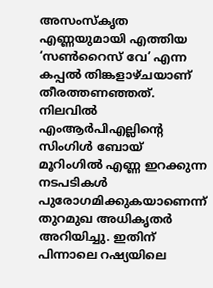അസംസ്കൃത എണ്ണയുമായി എത്തിയ ‘സൺറൈസ് വേ’ എന്ന കപ്പൽ തിങ്കളാഴ്ചയാണ് തീരത്തണഞ്ഞത്. നിലവിൽ എംആർപിഎല്ലിന്റെ സിംഗിൾ ബോയ് മൂറിംഗിൽ എണ്ണ ഇറക്കുന്ന നടപടികൾ പുരോഗമിക്കുകയാണെന്ന് തുറമുഖ അധികൃതർ അറിയിച്ചു. ഇതിന് പിന്നാലെ റഷ്യയിലെ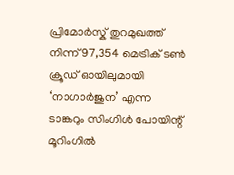പ്രിമോർസ്ക് തുറമുഖത്ത് നിന്ന് 97,354 മെട്രിക് ടൺ ക്രൂഡ് ഓയിലുമായി ‘നാഗാർജുന’ എന്ന ടാങ്കറും സിംഗിൾ പോയിന്റ് മൂറിംഗിൽ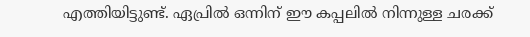എത്തിയിട്ടുണ്ട്. ഏപ്രിൽ ഒന്നിന് ഈ കപ്പലിൽ നിന്നുള്ള ചരക്ക്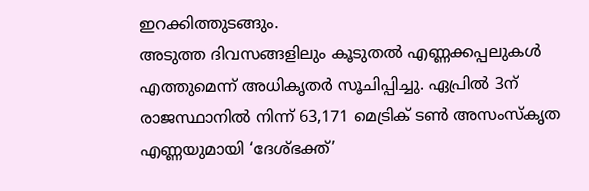ഇറക്കിത്തുടങ്ങും.
അടുത്ത ദിവസങ്ങളിലും കൂടുതൽ എണ്ണക്കപ്പലുകൾ എത്തുമെന്ന് അധികൃതർ സൂചിപ്പിച്ചു. ഏപ്രിൽ 3ന് രാജസ്ഥാനിൽ നിന്ന് 63,171 മെട്രിക് ടൺ അസംസ്കൃത എണ്ണയുമായി ‘ദേശ്ഭക്ത്’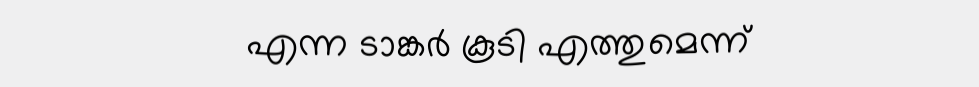എന്ന ടാങ്കർ കൂടി എത്തുമെന്ന്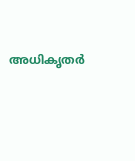അധികൃതർ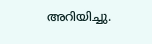അറിയിച്ചു.